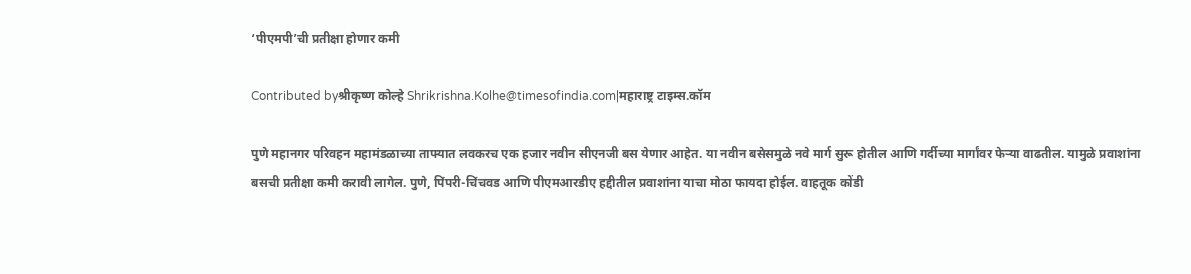‘पीएमपी’ची प्रतीक्षा होणार कमी

Contributed byश्रीकृष्ण कोल्हे Shrikrishna.Kolhe@timesofindia.com|महाराष्ट्र टाइम्स.कॉम

पुणे महानगर परिवहन महामंडळाच्या ताफ्यात लवकरच एक हजार नवीन सीएनजी बस येणार आहेत. या नवीन बसेसमुळे नवे मार्ग सुरू होतील आणि गर्दीच्या मार्गांवर फेऱ्या वाढतील. यामुळे प्रवाशांना बसची प्रतीक्षा कमी करावी लागेल. पुणे, पिंपरी-चिंचवड आणि पीएमआरडीए हद्दीतील प्रवाशांना याचा मोठा फायदा होईल. वाहतूक कोंडी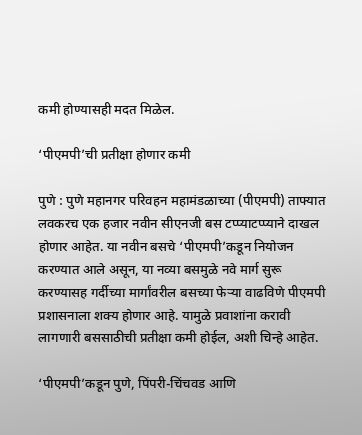कमी होण्यासही मदत मिळेल.

‘पीएमपी’ची प्रतीक्षा होणार कमी

पुणे : पुणे महानगर परिवहन महामंडळाच्या (पीएमपी) ताफ्यात लवकरच एक हजार नवीन सीएनजी बस टप्प्याटप्प्याने दाखल होणार आहेत. या नवीन बसचे ‘पीएमपी’कडून नियोजन करण्यात आले असून, या नव्या बसमुळे नवे मार्ग सुरू करण्यासह गर्दीच्या मार्गांवरील बसच्या फेऱ्या वाढविणे पीएमपी प्रशासनाला शक्य होणार आहे. यामुळे प्रवाशांना करावी लागणारी बससाठीची प्रतीक्षा कमी होईल, अशी चिन्हे आहेत.

‘पीएमपी’कडून पुणे, पिंपरी-चिंचवड आणि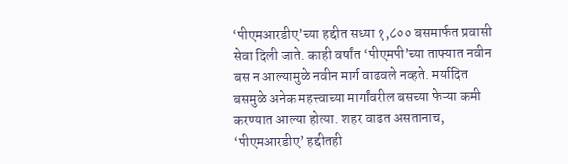‘पीएमआरडीए’च्या हद्दीत सध्या १,८०० बसमार्फत प्रवासी सेवा दिली जाते. काही वर्षांत ‘पीएमपी’च्या ताफ्यात नवीन बस न आल्यामुळे नवीन मार्ग वाढवले नव्हते. मर्यादित बसमुळे अनेक महत्त्वाच्या मार्गांवरील बसच्या फेऱ्या कमी करण्यात आल्या होत्या. शहर वाढत असतानाच, ‘पीएमआरडीए’ हद्दीतही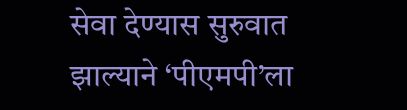सेवा देण्यास सुरुवात झाल्याने ‘पीएमपी’ला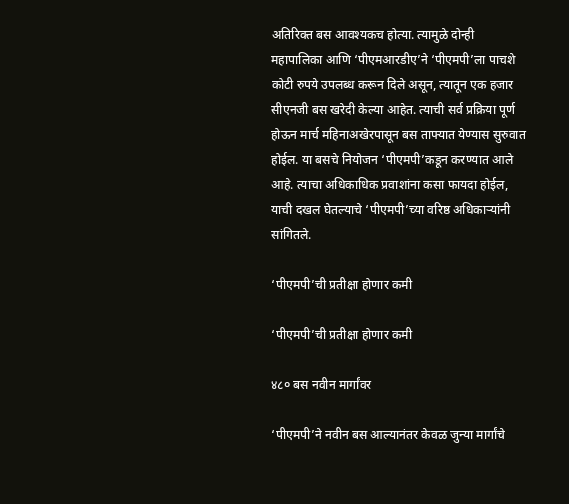अतिरिक्त बस आवश्यकच होत्या. त्यामुळे दोन्ही महापालिका आणि ‘पीएमआरडीए’ने ‘पीएमपी’ला पाचशे कोटी रुपये उपलब्ध करून दिले असून, त्यातून एक हजार सीएनजी बस खरेदी केल्या आहेत. त्याची सर्व प्रक्रिया पूर्ण होऊन मार्च महिनाअखेरपासून बस ताफ्यात येण्यास सुरुवात होईल. या बसचे नियोजन ‘पीएमपी’कडून करण्यात आले आहे. त्याचा अधिकाधिक प्रवाशांना कसा फायदा होईल, याची दखल घेतल्याचे ‘पीएमपी’च्या वरिष्ठ अधिकाऱ्यांनी सांगितले.

‘पीएमपी’ची प्रतीक्षा होणार कमी

‘पीएमपी’ची प्रतीक्षा होणार कमी

४८० बस नवीन मार्गांवर

‘पीएमपी’ने नवीन बस आल्यानंतर केवळ जुन्या मार्गांचे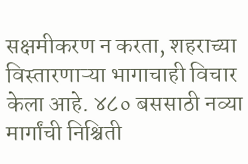सक्षमीकरण न करता, शहराच्या विस्तारणाऱ्या भागाचाही विचार केला आहे. ४८० बससाठी नव्या मार्गांची निश्चिती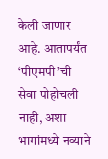केली जाणार आहे. आतापर्यंत ‘पीएमपी’ची सेवा पोहोचली नाही, अशा भागांमध्ये नव्याने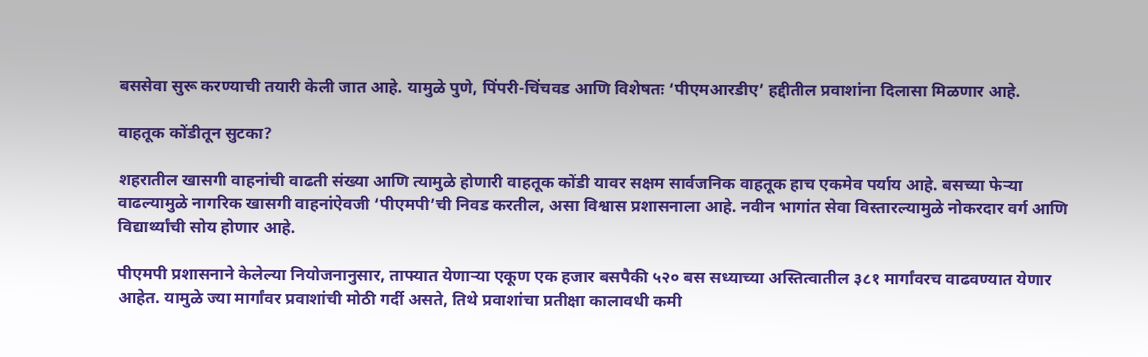बससेवा सुरू करण्याची तयारी केली जात आहे. यामुळे पुणे, पिंपरी-चिंचवड आणि विशेषतः ‘पीएमआरडीए’ हद्दीतील प्रवाशांना दिलासा मिळणार आहे.

वाहतूक कोंडीतून सुटका?

शहरातील खासगी वाहनांची वाढती संख्या आणि त्यामुळे होणारी वाहतूक कोंडी यावर सक्षम सार्वजनिक वाहतूक हाच एकमेव पर्याय आहे. बसच्या फेऱ्या वाढल्यामुळे नागरिक खासगी वाहनांऐवजी ‘पीएमपी’ची निवड करतील, असा विश्वास प्रशासनाला आहे. नवीन भागांत सेवा विस्तारल्यामुळे नोकरदार वर्ग आणि विद्यार्थ्यांची सोय होणार आहे.

पीएमपी प्रशासनाने केलेल्या नियोजनानुसार, ताफ्यात येणाऱ्या एकूण एक हजार बसपैकी ५२० बस सध्याच्या अस्तित्वातील ३८१ मार्गांवरच वाढवण्यात येणार आहेत. यामुळे ज्या मार्गांवर प्रवाशांची मोठी गर्दी असते, तिथे प्रवाशांचा प्रतीक्षा कालावधी कमी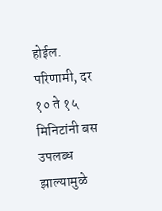होईल. परिणामी, दर १० ते १५ मिनिटांनी बस उपलब्ध झाल्यामुळे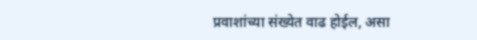प्रवाशांच्या संख्येत वाढ होईल, असा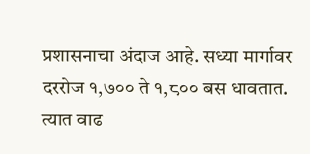प्रशासनाचा अंदाज आहे. सध्या मार्गावर दररोज १,७०० ते १,८०० बस धावतात. त्यात वाढ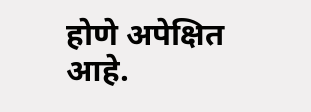होणे अपेक्षित आहे.